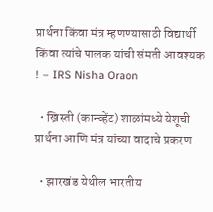प्रार्थना किंवा मंत्र म्हणण्यासाठी विद्यार्थी किंवा त्यांचे पालक यांची संमती आवश्यक ! – IRS Nisha Oraon

  • ख्रिस्ती (कान्व्हेंट) शाळांमध्ये येशूची प्रार्थना आणि मंत्र यांच्या वादाचे प्रकरण

  • झारखंड येथील भारतीय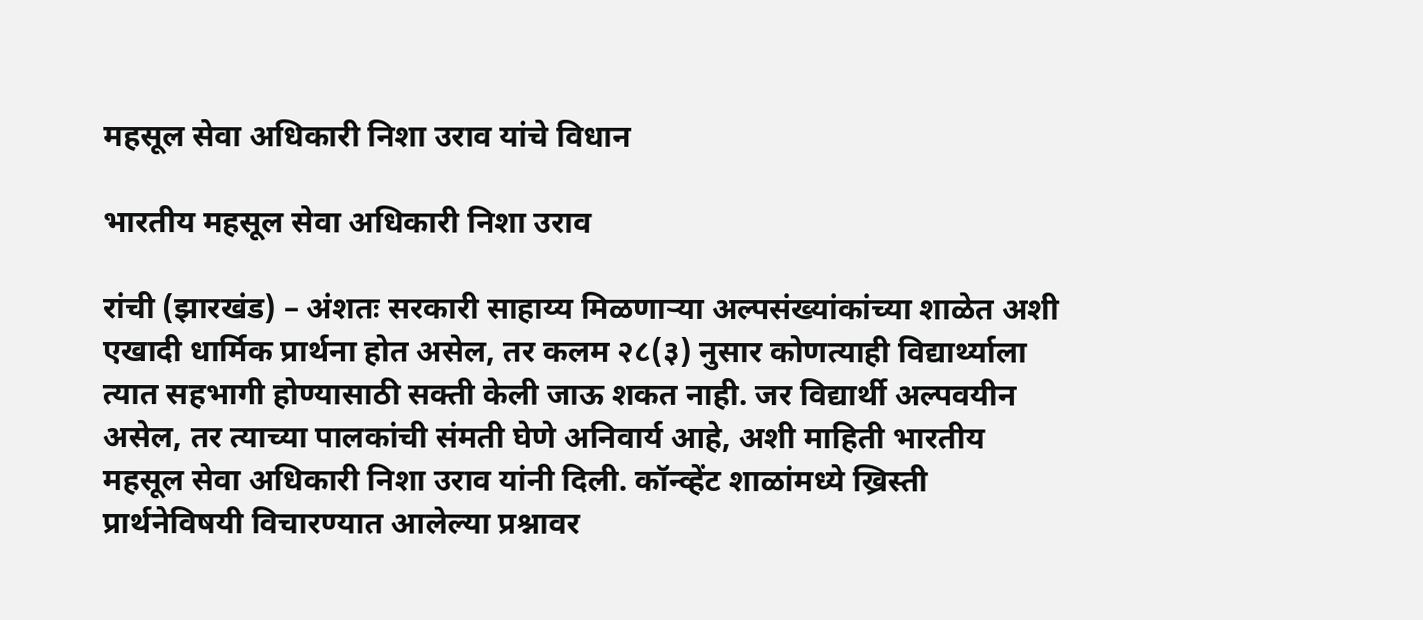महसूल सेवा अधिकारी निशा उराव यांचे विधान

भारतीय महसूल सेवा अधिकारी निशा उराव

रांची (झारखंड) – अंशतः सरकारी साहाय्य मिळणार्‍या अल्पसंख्यांकांच्या शाळेत अशी एखादी धार्मिक प्रार्थना होत असेल, तर कलम २८(३) नुसार कोणत्याही विद्यार्थ्याला त्यात सहभागी होण्यासाठी सक्ती केली जाऊ शकत नाही. जर विद्यार्थी अल्पवयीन असेल, तर त्याच्या पालकांची संमती घेणे अनिवार्य आहे, अशी माहिती भारतीय महसूल सेवा अधिकारी निशा उराव यांनी दिली. कॉन्व्हेंट शाळांमध्ये ख्रिस्ती प्रार्थनेविषयी विचारण्यात आलेल्या प्रश्नावर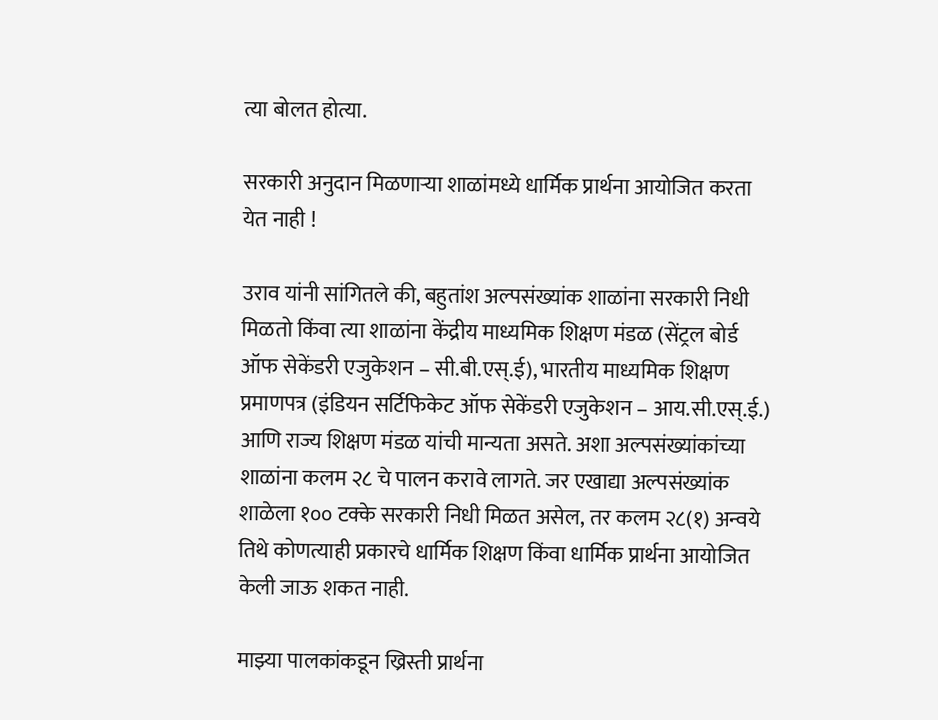त्या बोलत होत्या.

सरकारी अनुदान मिळणार्‍या शाळांमध्ये धार्मिक प्रार्थना आयोजित करता येत नाही !

उराव यांनी सांगितले की, बहुतांश अल्पसंख्यांक शाळांना सरकारी निधी मिळतो किंवा त्या शाळांना केंद्रीय माध्यमिक शिक्षण मंडळ (सेंट्रल बोर्ड ऑफ सेकेंडरी एजुकेशन – सी.बी.एस्.ई), भारतीय माध्यमिक शिक्षण प्रमाणपत्र (इंडियन सर्टिफिकेट ऑफ सेकेंडरी एजुकेशन – आय.सी.एस्.ई.) आणि राज्य शिक्षण मंडळ यांची मान्यता असते. अशा अल्पसंख्यांकांच्या शाळांना कलम २८ चे पालन करावे लागते. जर एखाद्या अल्पसंख्यांक शाळेला १०० टक्के सरकारी निधी मिळत असेल, तर कलम २८(१) अन्वये तिथे कोणत्याही प्रकारचे धार्मिक शिक्षण किंवा धार्मिक प्रार्थना आयोजित केली जाऊ शकत नाही.

माझ्या पालकांकडून ख्रिस्ती प्रार्थना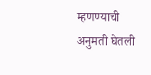म्हणण्याची अनुमती घेतली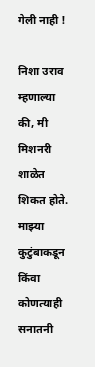गेली नाही !

निशा उराव म्हणाल्या की, मी मिशनरी शाळेत शिकत होते. माझ्या कुटुंबाकडून किंवा कोणत्याही सनातनी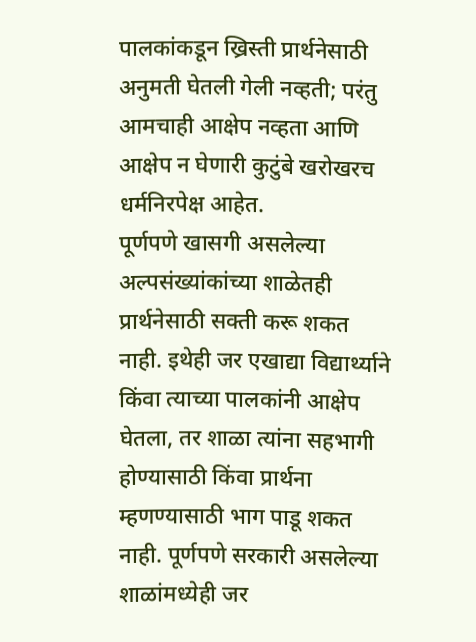पालकांकडून ख्रिस्ती प्रार्थनेसाठी अनुमती घेतली गेली नव्हती; परंतु आमचाही आक्षेप नव्हता आणि आक्षेप न घेणारी कुटुंबे खरोखरच धर्मनिरपेक्ष आहेत.
पूर्णपणे खासगी असलेल्या अल्पसंख्यांकांच्या शाळेतही प्रार्थनेसाठी सक्ती करू शकत नाही. इथेही जर एखाद्या विद्यार्थ्याने किंवा त्याच्या पालकांनी आक्षेप घेतला, तर शाळा त्यांना सहभागी होण्यासाठी किंवा प्रार्थना म्हणण्यासाठी भाग पाडू शकत नाही. पूर्णपणे सरकारी असलेल्या शाळांमध्येही जर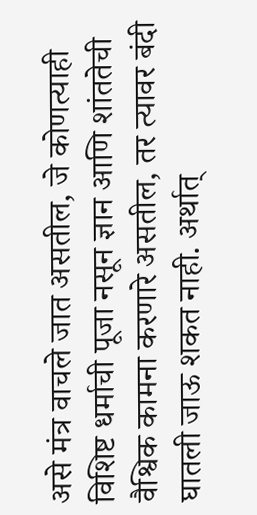असे मंत्र वाचले जात असतील, जे कोणत्याही विशिष्ट धर्माची पूजा नसून ज्ञान आणि शांततेची वैश्विक कामना करणारे असतील, तर त्यावर बंदी घातली जाऊ शकत नाही. अर्थात्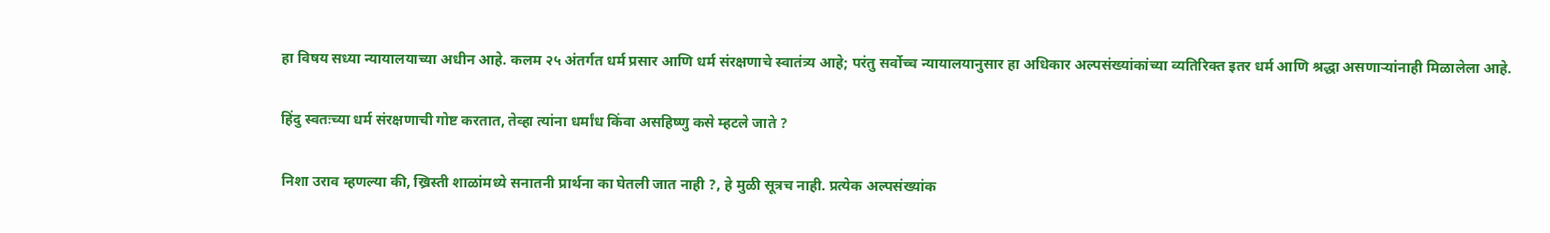हा विषय सध्या न्यायालयाच्या अधीन आहे. कलम २५ अंतर्गत धर्म प्रसार आणि धर्म संरक्षणाचे स्वातंत्र्य आहे; परंतु सर्वोच्च न्यायालयानुसार हा अधिकार अल्पसंख्यांकांच्या व्यतिरिक्त इतर धर्म आणि श्रद्धा असणार्‍यांनाही मिळालेला आहे.

हिंदु स्वतःच्या धर्म संरक्षणाची गोष्ट करतात, तेव्हा त्यांना धर्मांध किंवा असहिष्णु कसे म्हटले जाते ?

निशा उराव म्हणल्या की, ख्रिस्ती शाळांमध्ये सनातनी प्रार्थना का घेतली जात नाही ?, हे मुळी सूत्रच नाही. प्रत्येक अल्पसंख्यांक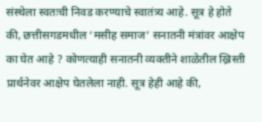संस्थेला स्वतःची निवड करण्याचे स्वातंत्र्य आहे. सूत्र हे होते की, छत्तीसगडमधील ‘मसीह समाज’ सनातनी मंत्रांवर आक्षेप का घेत आहे ? कोणत्याही सनातनी व्यक्तीने शाळेतील ख्रिस्ती प्रार्थनेवर आक्षेप घेतलेला नाही. सूत्र हेही आहे की,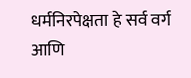धर्मनिरपेक्षता हे सर्व वर्ग आणि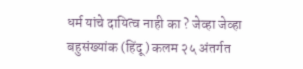धर्म यांचे दायित्व नाही का ? जेव्हा जेव्हा बहुसंख्यांक (हिंदू) कलम २५ अंतर्गत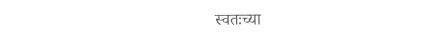स्वतःच्या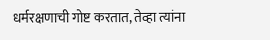धर्मरक्षणाची गोष्ट करतात, तेव्हा त्यांना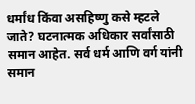धर्मांध किंवा असहिष्णु कसे म्हटले जाते? घटनात्मक अधिकार सर्वांसाठी समान आहेत. सर्व धर्म आणि वर्ग यांनी समान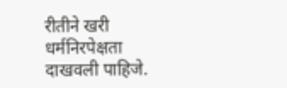रीतीने खरी धर्मनिरपेक्षता दाखवली पाहिजे.